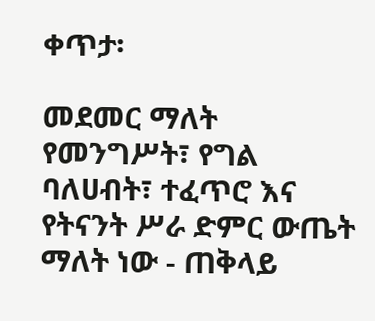ቀጥታ፡

መደመር ማለት የመንግሥት፣ የግል ባለሀብት፣ ተፈጥሮ እና የትናንት ሥራ ድምር ውጤት ማለት ነው - ጠቅላይ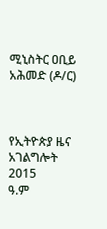ሚኒስትር ዐቢይ አሕመድ (ዶ/ር)



የኢትዮጵያ ዜና አገልግሎት
2015
ዓ.ም